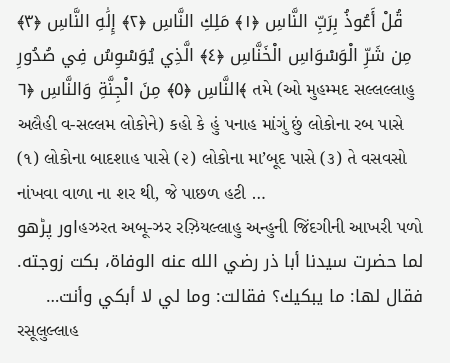قُلْ أَعُوذُ بِرَبِّ النَّاسِ ﴿١﴾ مَلِكِ النَّاسِ ﴿٢﴾ إِلَٰهِ النَّاسِ ﴿٣﴾ مِن شَرِّ الْوَسْوَاسِ الْخَنَّاسِ ﴿٤﴾ الَّذِي يُوَسْوِسُ فِي صُدُورِ النَّاسِ ﴿٥﴾ مِنَ الْجِنَّةِ وَالنَّاسِ ﴿٦﴾ તમે (ઓ મુહમ્મદ સલ્લલ્લાહુ અલૈહી વ-સલ્લમ લોકોને) કહો કે હું પનાહ માંગું છું લોકોના રબ પાસે (૧) લોકોના બાદશાહ પાસે (૨) લોકોના મા’બૂદ પાસે (૩) તે વસવસો નાંખવા વાળા ના શર થી, જે પાછળ હટી …
اور پڑھوહઝરત અબૂ-ઝર રઝ઼િયલ્લાહુ અ઼ન્હુની જિંદગીની આખરી પળો
لما حضرت سيدنا أبا ذر رضي الله عنه الوفاة، بكت زوجته. فقال لها: ما يبكيك؟ فقالت: وما لي لا أبكي وأنت…
રસૂલુલ્લાહ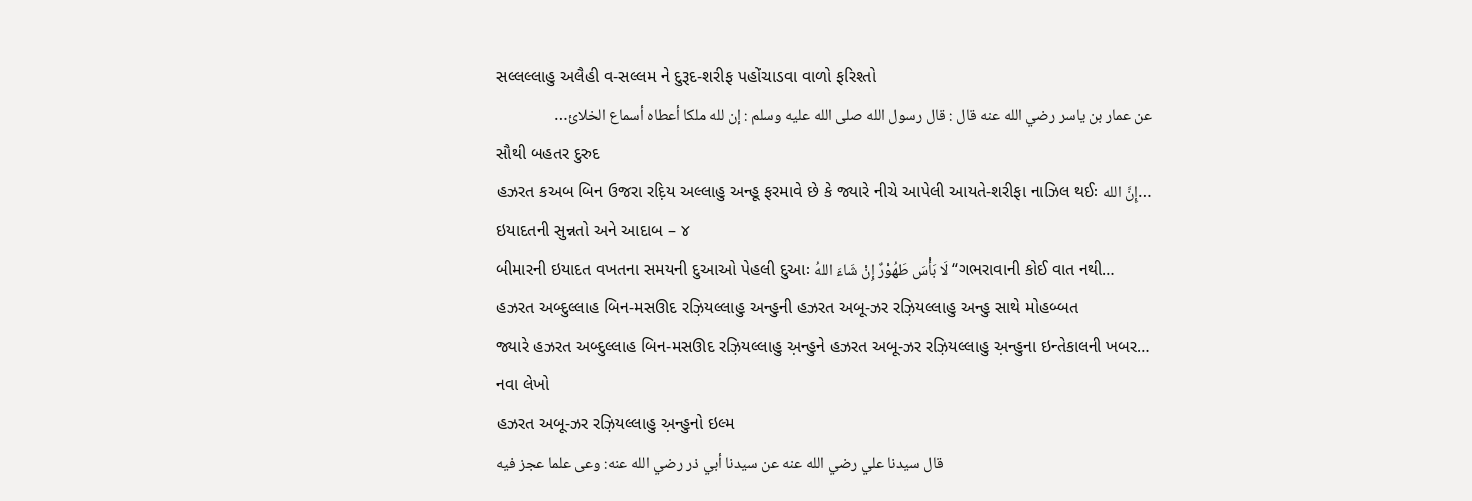સલ્લલ્લાહુ અલૈહી વ-સલ્લમ ને દુરૂદ-શરીફ પહોંચાડવા વાળો ફરિશ્તો
عن عمار بن ياسر رضي الله عنه قال : قال رسول الله صلى الله عليه وسلم : إن لله ملكا أعطاه أسماع الخلائ…
સૌથી બહતર દુરુદ
હઝરત કઅબ બિન ઉજરા રદ઼િય અલ્લાહુ અન્હૂ ફરમાવે છે કે જ્યારે નીચે આપેલી આયતે-શરીફા નાઝિલ થઈઃ إِنَّ الله…
ઇયાદતની સુન્નતો અને આદાબ – ૪
બીમારની ઇયાદત વખતના સમયની દુઆઓ પેહલી દુઆઃ لَا بَأْسَ طَهُوْرٌ إِنْ شَاءَ اللهُ “ગભરાવાની કોઈ વાત નથી…
હઝરત અબ્દુલ્લાહ બિન-મસઊદ રઝ઼િયલ્લાહુ અન્હુની હઝરત અબૂ-ઝર રઝ઼િયલ્લાહુ અન્હુ સાથે મોહબ્બત
જ્યારે હઝરત અબ્દુલ્લાહ બિન-મસઊદ રઝ઼િયલ્લાહુ અ઼ન્હુને હઝરત અબૂ-ઝર રઝ઼િયલ્લાહુ અ઼ન્હુના ઇન્તેકાલની ખબર…
નવા લેખો
હઝરત અબૂ-ઝર રઝ઼િયલ્લાહુ અ઼ન્હુનો ઇલ્મ
قال سيدنا علي رضي الله عنه عن سيدنا أبي ذر رضي الله عنه: وعى علما عجز فيه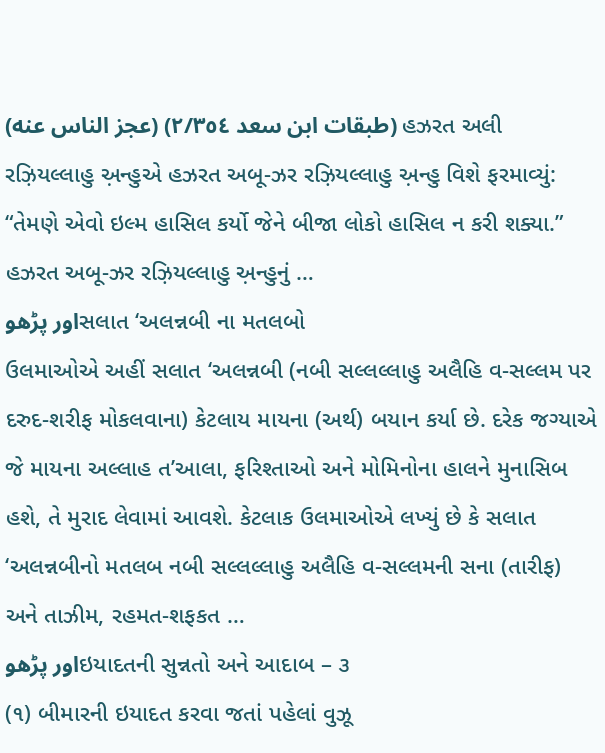(عجز الناس عنه) (طبقات ابن سعد ٢/٣٥٤) હઝરત અલી રઝ઼િયલ્લાહુ અ઼ન્હુએ હઝરત અબૂ-ઝર રઝ઼િયલ્લાહુ અ઼ન્હુ વિશે ફરમાવ્યું: “તેમણે એવો ઇલ્મ હાસિલ કર્યો જેને બીજા લોકો હાસિલ ન કરી શક્યા.” હઝરત અબૂ-ઝર રઝ઼િયલ્લાહુ અ઼ન્હુનું …
اور پڑھوસલાત ‘અલન્નબી ના મતલબો
ઉલમાઓએ અહીં સલાત ‘અલન્નબી (નબી સલ્લલ્લાહુ અલૈહિ વ-સલ્લમ પર દરુદ-શરીફ મોકલવાના) કેટલાય માયના (અર્થ) બયાન કર્યા છે. દરેક જગ્યાએ જે માયના અલ્લાહ ત’આલા, ફરિશ્તાઓ અને મોમિનોના હાલને મુનાસિબ હશે, તે મુરાદ લેવામાં આવશે. કેટલાક ઉલમાઓએ લખ્યું છે કે સલાત ‘અલન્નબીનો મતલબ નબી સલ્લલ્લાહુ અલૈહિ વ-સલ્લમની સના (તારીફ) અને તાઝીમ, રહમત-શફકત …
اور پڑھوઇયાદતની સુન્નતો અને આદાબ – ૩
(૧) બીમારની ઇયાદત કરવા જતાં પહેલાં વુઝૂ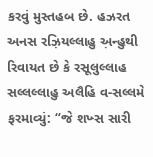કરવું મુસ્તહબ છે. હઝરત અનસ રઝ઼િયલ્લાહુ અ઼ન્હુથી રિવાયત છે કે રસૂલુલ્લાહ સલ્લલ્લાહુ અલૈહિ વ-સલ્લમે ફરમાવ્યું: “જે શખ્સ સારી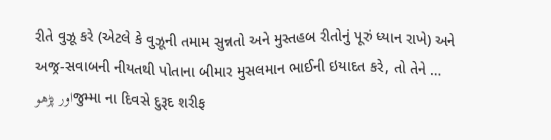રીતે વુઝૂ કરે (એટલે કે વુઝૂની તમામ સુન્નતો અને મુસ્તહબ રીતોનું પૂરું ધ્યાન રાખે) અને અજ્ર-સવાબની નીયતથી પોતાના બીમાર મુસલમાન ભાઈની ઇયાદત કરે, તો તેને …
اور پڑھوજુમ્મા ના દિવસે દુરૂદ શરીફ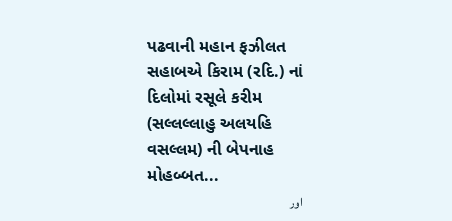પઢવાની મહાન ફઝીલત
સહાબએ કિરામ (રદિ.) નાં દિલોમાં રસૂલે કરીમ (સલ્લલ્લાહુ અલયહિ વસલ્લમ) ની બેપનાહ મોહબ્બત...
اور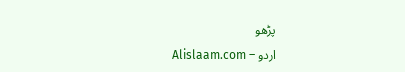پڑھو
Alislaam.com – اردو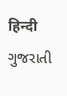हिन्दी ગુજરાતી